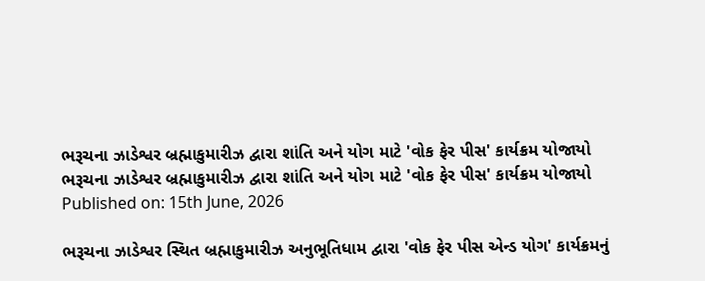ભરૂચના ઝાડેશ્વર બ્રહ્માકુમારીઝ દ્વારા શાંતિ અને યોગ માટે 'વોક ફેર પીસ' કાર્યક્રમ યોજાયો
ભરૂચના ઝાડેશ્વર બ્રહ્માકુમારીઝ દ્વારા શાંતિ અને યોગ માટે 'વોક ફેર પીસ' કાર્યક્રમ યોજાયો
Published on: 15th June, 2026

ભરૂચના ઝાડેશ્વર સ્થિત બ્રહ્માકુમારીઝ અનુભૂતિધામ દ્વારા 'વોક ફેર પીસ એન્ડ યોગ' કાર્યક્રમનું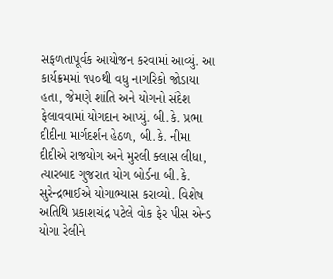સફળતાપૂર્વક આયોજન કરવામાં આવ્યું. આ કાર્યક્રમમાં ૧૫૦થી વધુ નાગરિકો જોડાયા હતા, જેમણે શાંતિ અને યોગનો સંદેશ ફેલાવવામાં યોગદાન આપ્યું. બી.કે. પ્રભા દીદીના માર્ગદર્શન હેઠળ, બી.કે. નીમા દીદીએ રાજયોગ અને મુરલી ક્લાસ લીધા, ત્યારબાદ ગુજરાત યોગ બોર્ડના બી.કે. સુરેન્દ્રભાઈએ યોગાભ્યાસ કરાવ્યો. વિશેષ અતિથિ પ્રકાશચંદ્ર પટેલે વોક ફેર પીસ એન્ડ યોગા રેલીને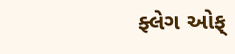ફ્લેગ ઓફ્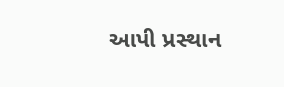આપી પ્રસ્થાન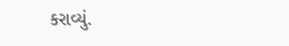કરાવ્યું.